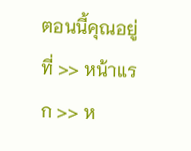ตอนนี้คุณอยู่ที่ >> หน้าแรก >> ห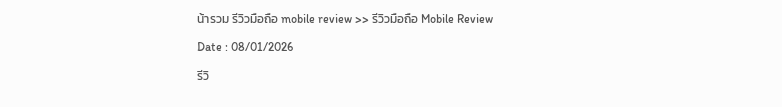น้ารวม รีวิวมือถือ mobile review >> รีวิวมือถือ Mobile Review

Date : 08/01/2026

รีวิ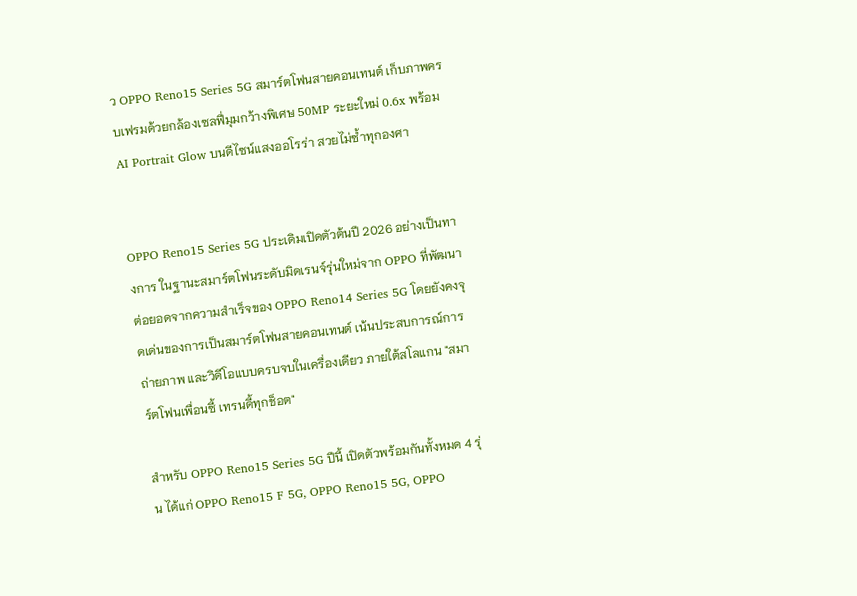ว OPPO Reno15 Series 5G สมาร์ตโฟนสายคอนเทนต์ เก็บภาพครบเฟรมด้วยกล้องเซลฟี่มุมกว้างพิเศษ 50MP ระยะใหม่ 0.6x พร้อม AI Portrait Glow บนดีไซน์แสงออโรร่า สวยไม่ซ้ำทุกองศา


OPPO Reno15 Series 5G ประเดิมเปิดตัวต้นปี 2026 อย่างเป็นทางการ ในฐานะสมาร์ตโฟนระดับมิดเรนจ์รุ่นใหม่จาก OPPO ที่พัฒนาต่อยอดจากความสำเร็จของ OPPO Reno14 Series 5G โดยยังคงจุดเด่นของการเป็นสมาร์ตโฟนสายคอนเทนต์ เน้นประสบการณ์การถ่ายภาพ และวิดีโอแบบครบจบในเครื่องเดียว ภายใต้สโลแกน "สมาร์ตโฟนเพื่อนซี้ เทรนดี้ทุกช็อต"

สำหรับ OPPO Reno15 Series 5G ปีนี้ เปิดตัวพร้อมกันทั้งหมด 4 รุ่น ได้แก่ OPPO Reno15 F 5G, OPPO Reno15 5G, OPPO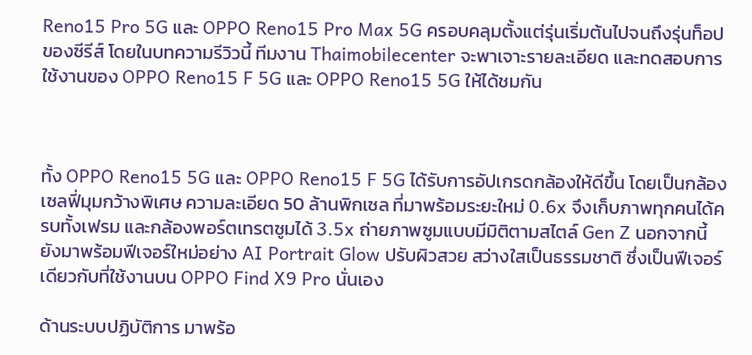Reno15 Pro 5G และ OPPO Reno15 Pro Max 5G ครอบคลุมตั้งแต่รุ่นเริ่มต้นไปจนถึงรุ่นท็อปของซีรีส์ โดยในบทความรีวิวนี้ ทีมงาน Thaimobilecenter จะพาเจาะรายละเอียด และทดสอบการใช้งานของ OPPO Reno15 F 5G และ OPPO Reno15 5G ให้ได้ชมกัน



ทั้ง OPPO Reno15 5G และ OPPO Reno15 F 5G ได้รับการอัปเกรดกล้องให้ดีขึ้น โดยเป็นกล้องเซลฟี่มุมกว้างพิเศษ ความละเอียด 50 ล้านพิกเซล ที่มาพร้อมระยะใหม่ 0.6x จึงเก็บภาพทุกคนได้ครบทั้งเฟรม และกล้องพอร์ตเทรตซูมได้ 3.5x ถ่ายภาพซูมแบบมีมิติตามสไตล์ Gen Z นอกจากนี้ ยังมาพร้อมฟีเจอร์ใหม่อย่าง AI Portrait Glow ปรับผิวสวย สว่างใสเป็นธรรมชาติ ซึ่งเป็นฟีเจอร์เดียวกับที่ใช้งานบน OPPO Find X9 Pro นั่นเอง

ด้านระบบปฏิบัติการ มาพร้อ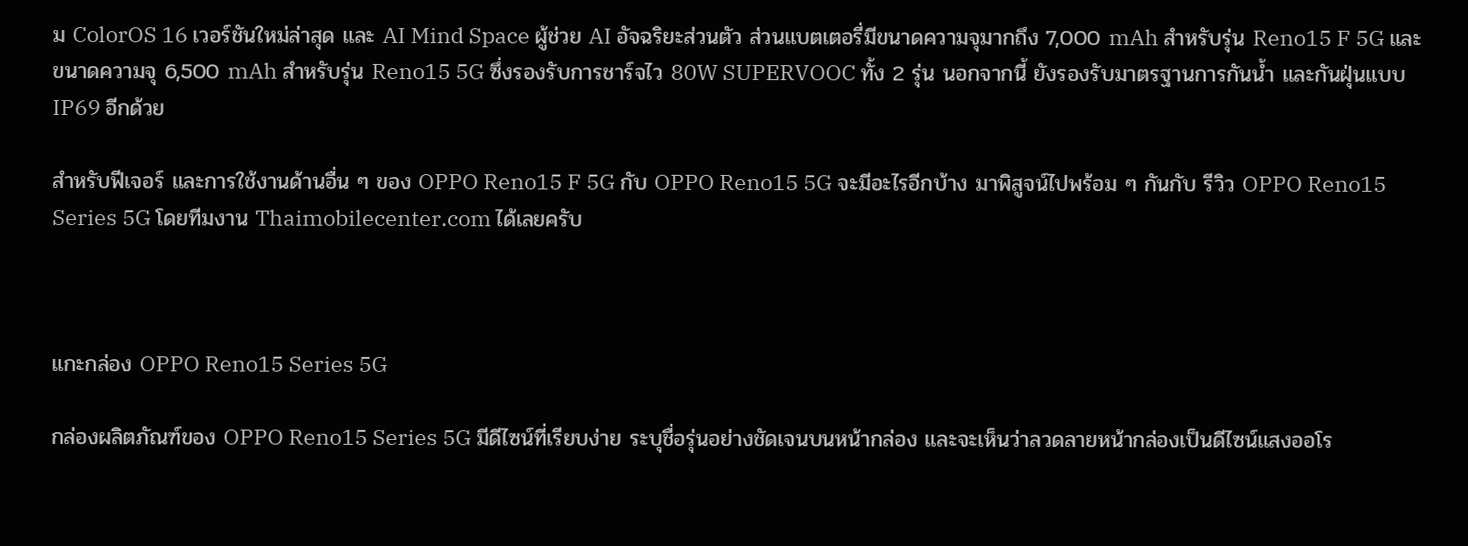ม ColorOS 16 เวอร์ชันใหม่ล่าสุด และ AI Mind Space ผู้ช่วย AI อัจฉริยะส่วนตัว ส่วนแบตเตอรี่มีขนาดความจุมากถึง 7,000 mAh สำหรับรุ่น Reno15 F 5G และขนาดความจุ 6,500 mAh สำหรับรุ่น Reno15 5G ซึ่งรองรับการชาร์จไว 80W SUPERVOOC ทั้ง 2 รุ่น นอกจากนี้ ยังรองรับมาตรฐานการกันน้ำ และกันฝุ่นแบบ IP69 อีกด้วย

สำหรับฟีเจอร์ และการใช้งานด้านอื่น ๆ ของ OPPO Reno15 F 5G กับ OPPO Reno15 5G จะมีอะไรอีกบ้าง มาพิสูจน์ไปพร้อม ๆ กันกับ รีวิว OPPO Reno15 Series 5G โดยทีมงาน Thaimobilecenter.com ได้เลยครับ



แกะกล่อง OPPO Reno15 Series 5G

กล่องผลิตภัณฑ์ของ OPPO Reno15 Series 5G มีดีไซน์ที่เรียบง่าย ระบุชื่อรุ่นอย่างชัดเจนบนหน้ากล่อง และจะเห็นว่าลวดลายหน้ากล่องเป็นดีไซน์แสงออโร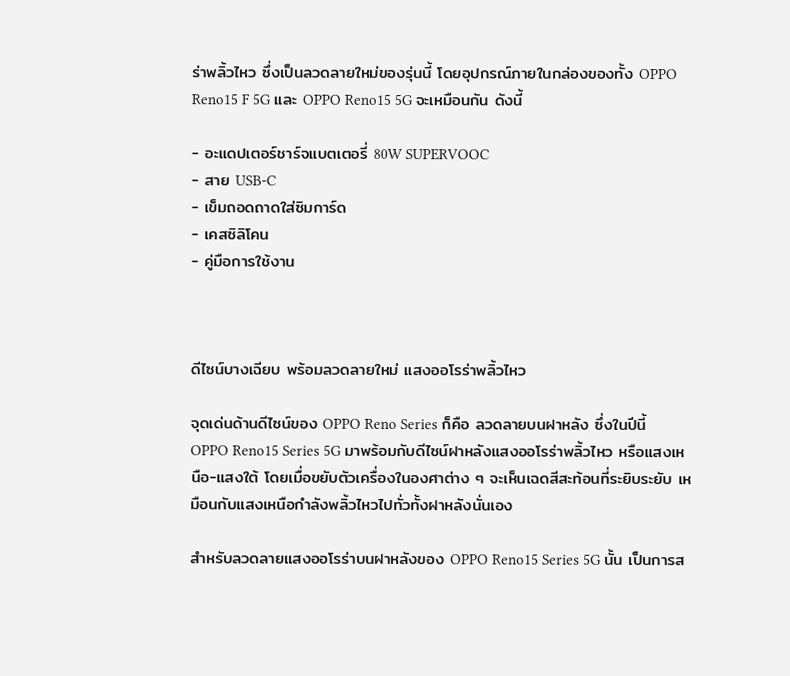ร่าพลิ้วไหว ซึ่งเป็นลวดลายใหม่ของรุ่นนี้ โดยอุปกรณ์ภายในกล่องของทั้ง OPPO Reno15 F 5G และ OPPO Reno15 5G จะเหมือนกัน ดังนี้

- อะแดปเตอร์ชาร์จแบตเตอรี่ 80W SUPERVOOC
- สาย USB-C
- เข็มถอดถาดใส่ซิมการ์ด
- เคสซิลิโคน
- คู่มือการใช้งาน



ดีไซน์บางเฉียบ พร้อมลวดลายใหม่ แสงออโรร่าพลิ้วไหว

จุดเด่นด้านดีไซน์ของ OPPO Reno Series ก็คือ ลวดลายบนฝาหลัง ซึ่งในปีนี้ OPPO Reno15 Series 5G มาพร้อมกับดีไซน์ฝาหลังแสงออโรร่าพลิ้วไหว หรือแสงเหนือ-แสงใต้ โดยเมื่อขยับตัวเครื่องในองศาต่าง ๆ จะเห็นเฉดสีสะท้อนที่ระยิบระยับ เหมือนกับแสงเหนือกำลังพลิ้วไหวไปทั่วทั้งฝาหลังนั่นเอง

สำหรับลวดลายแสงออโรร่าบนฝาหลังของ OPPO Reno15 Series 5G นั้น เป็นการส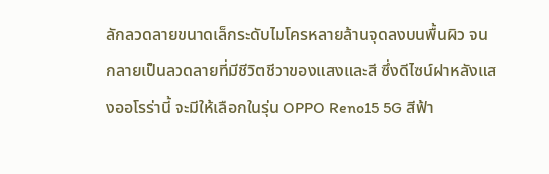ลักลวดลายขนาดเล็กระดับไมโครหลายล้านจุดลงบนพื้นผิว จนกลายเป็นลวดลายที่มีชีวิตชีวาของแสงและสี ซึ่งดีไซน์ฝาหลังแสงออโรร่านี้ จะมีให้เลือกในรุ่น OPPO Reno15 5G สีฟ้า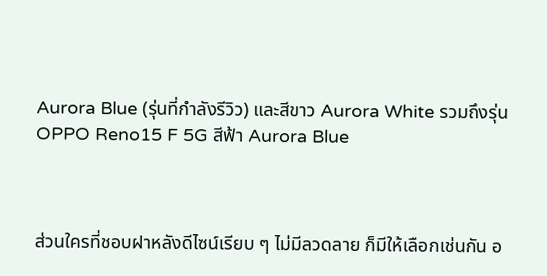Aurora Blue (รุ่นที่กำลังรีวิว) และสีขาว Aurora White รวมถึงรุ่น OPPO Reno15 F 5G สีฟ้า Aurora Blue



ส่วนใครที่ชอบฝาหลังดีไซน์เรียบ ๆ ไม่มีลวดลาย ก็มีให้เลือกเช่นกัน อ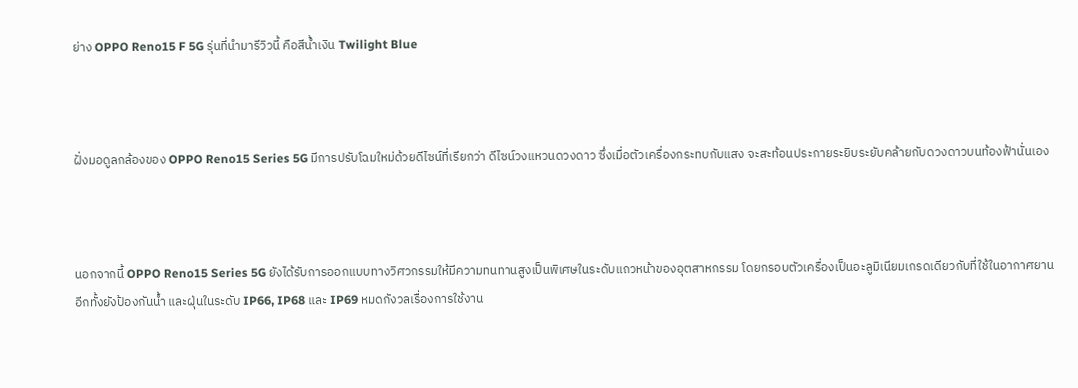ย่าง OPPO Reno15 F 5G รุ่นที่นำมารีวิวนี้ คือสีน้ำเงิน Twilight Blue



ฝั่งมอดูลกล้องของ OPPO Reno15 Series 5G มีการปรับโฉมใหม่ด้วยดีไซน์ที่เรียกว่า ดีไซน์วงแหวนดวงดาว ซึ่งเมื่อตัวเครื่องกระทบกับแสง จะสะท้อนประกายระยิบระยับคล้ายกับดวงดาวบนท้องฟ้านั่นเอง



นอกจากนี้ OPPO Reno15 Series 5G ยังได้รับการออกแบบทางวิศวกรรมให้มีความทนทานสูงเป็นพิเศษในระดับแถวหน้าของอุตสาหกรรม โดยกรอบตัวเครื่องเป็นอะลูมิเนียมเกรดเดียวกับที่ใช้ในอากาศยาน อีกทั้งยังป้องกันน้ำ และฝุ่นในระดับ IP66, IP68 และ IP69 หมดกังวลเรื่องการใช้งาน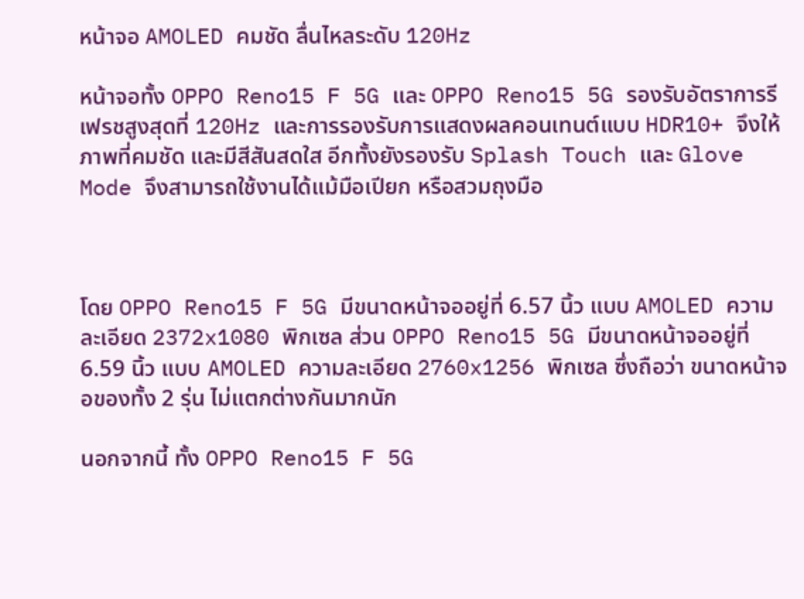หน้าจอ AMOLED คมชัด ลื่นไหลระดับ 120Hz

หน้าจอทั้ง OPPO Reno15 F 5G และ OPPO Reno15 5G รองรับอัตราการรีเฟรชสูงสุดที่ 120Hz และการรองรับการแสดงผลคอนเทนต์แบบ HDR10+ จึงให้ภาพที่คมชัด และมีสีสันสดใส อีกทั้งยังรองรับ Splash Touch และ Glove Mode จึงสามารถใช้งานได้แม้มือเปียก หรือสวมถุงมือ



โดย OPPO Reno15 F 5G มีขนาดหน้าจออยู่ที่ 6.57 นิ้ว แบบ AMOLED ความละเอียด 2372x1080 พิกเซล ส่วน OPPO Reno15 5G มีขนาดหน้าจออยู่ที่ 6.59 นิ้ว แบบ AMOLED ความละเอียด 2760x1256 พิกเซล ซึ่งถือว่า ขนาดหน้าจอของทั้ง 2 รุ่น ไม่แตกต่างกันมากนัก

นอกจากนี้ ทั้ง OPPO Reno15 F 5G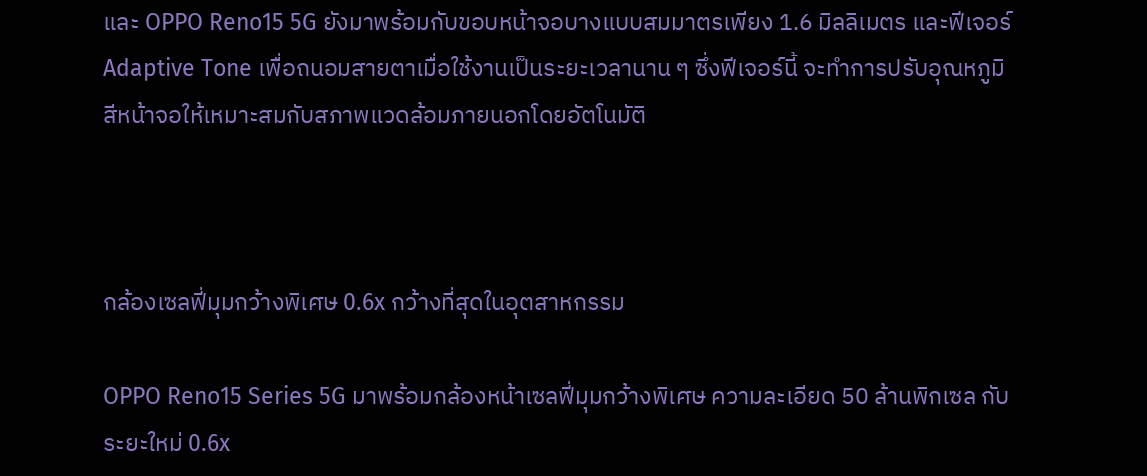และ OPPO Reno15 5G ยังมาพร้อมกับขอบหน้าจอบางแบบสมมาตรเพียง 1.6 มิลลิเมตร และฟีเจอร์ Adaptive Tone เพื่อถนอมสายตาเมื่อใช้งานเป็นระยะเวลานาน ๆ ซึ่งฟีเจอร์นี้ จะทำการปรับอุณหภูมิสีหน้าจอให้เหมาะสมกับสภาพแวดล้อมภายนอกโดยอัตโนมัติ



กล้องเซลฟี่มุมกว้างพิเศษ 0.6x กว้างที่สุดในอุตสาหกรรม

OPPO Reno15 Series 5G มาพร้อมกล้องหน้าเซลฟี่มุมกว้างพิเศษ ความละเอียด 50 ล้านพิกเซล กับระยะใหม่ 0.6x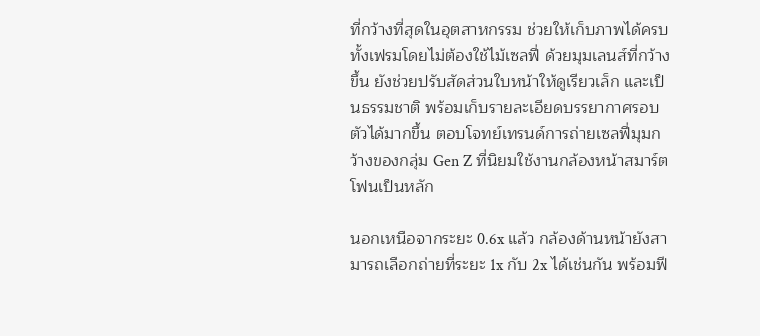ที่กว้างที่สุดในอุตสาหกรรม ช่วยให้เก็บภาพได้ครบทั้งเฟรมโดยไม่ต้องใช้ไม้เซลฟี่ ด้วยมุมเลนส์ที่กว้างขึ้น ยังช่วยปรับสัดส่วนใบหน้าให้ดูเรียวเล็ก และเป็นธรรมชาติ พร้อมเก็บรายละเอียดบรรยากาศรอบตัวได้มากขึ้น ตอบโจทย์เทรนด์การถ่ายเซลฟี่มุมกว้างของกลุ่ม Gen Z ที่นิยมใช้งานกล้องหน้าสมาร์ตโฟนเป็นหลัก

นอกเหนือจากระยะ 0.6x แล้ว กล้องด้านหน้ายังสามารถเลือกถ่ายที่ระยะ 1x กับ 2x ได้เช่นกัน พร้อมฟี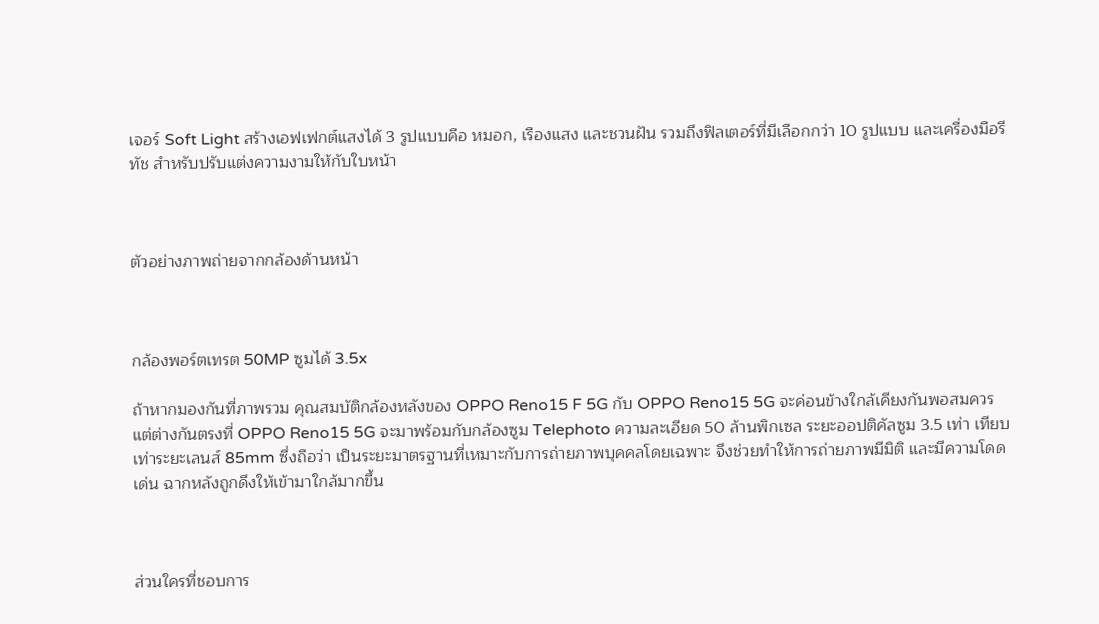เจอร์ Soft Light สร้างเอฟเฟกต์แสงได้ 3 รูปแบบคือ หมอก, เรืองแสง และชวนฝัน รวมถึงฟิลเตอร์ที่มีเลือกกว่า 10 รูปแบบ และเครื่องมือรีทัช สำหรับปรับแต่งความงามให้กับใบหน้า



ตัวอย่างภาพถ่ายจากกล้องด้านหน้า



กล้องพอร์ตเทรต 50MP ซูมได้ 3.5x

ถ้าหากมองกันที่ภาพรวม คุณสมบัติกล้องหลังของ OPPO Reno15 F 5G กับ OPPO Reno15 5G จะค่อนข้างใกล้เคียงกันพอสมควร แต่ต่างกันตรงที่ OPPO Reno15 5G จะมาพร้อมกับกล้องซูม Telephoto ความละเอียด 50 ล้านพิกเซล ระยะออปติคัลซูม 3.5 เท่า เทียบเท่าระยะเลนส์ 85mm ซึ่งถือว่า เป็นระยะมาตรฐานที่เหมาะกับการถ่ายภาพบุคคลโดยเฉพาะ จึงช่วยทำให้การถ่ายภาพมีมิติ และมีความโดดเด่น ฉากหลังถูกดึงให้เข้ามาใกล้มากขึ้น



ส่วนใครที่ชอบการ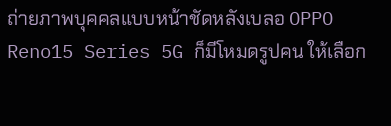ถ่ายภาพบุคคลแบบหน้าชัดหลังเบลอ OPPO Reno15 Series 5G ก็มีโหมดรูปคน ให้เลือก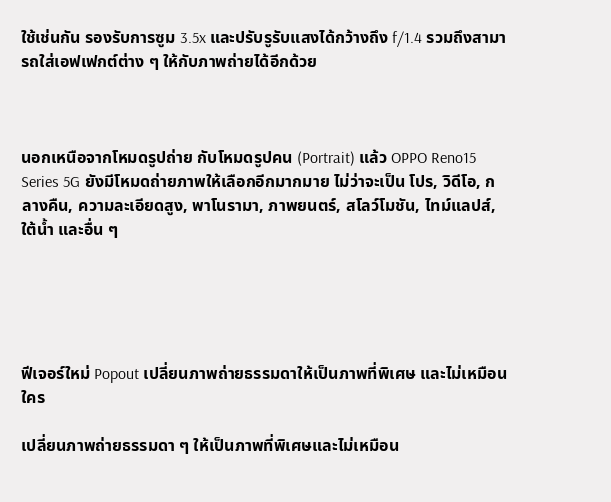ใช้เช่นกัน รองรับการซูม 3.5x และปรับรูรับแสงได้กว้างถึง f/1.4 รวมถึงสามารถใส่เอฟเฟกต์ต่าง ๆ ให้กับภาพถ่ายได้อีกด้วย



นอกเหนือจากโหมดรูปถ่าย กับโหมดรูปคน (Portrait) แล้ว OPPO Reno15 Series 5G ยังมีโหมดถ่ายภาพให้เลือกอีกมากมาย ไม่ว่าจะเป็น โปร, วิดีโอ, กลางคืน, ความละเอียดสูง, พาโนรามา, ภาพยนตร์, สโลว์โมชัน, ไทม์แลปส์, ใต้น้ำ และอื่น ๆ





ฟีเจอร์ใหม่ Popout เปลี่ยนภาพถ่ายธรรมดาให้เป็นภาพที่พิเศษ และไม่เหมือนใคร

เปลี่ยนภาพถ่ายธรรมดา ๆ ให้เป็นภาพที่พิเศษและไม่เหมือน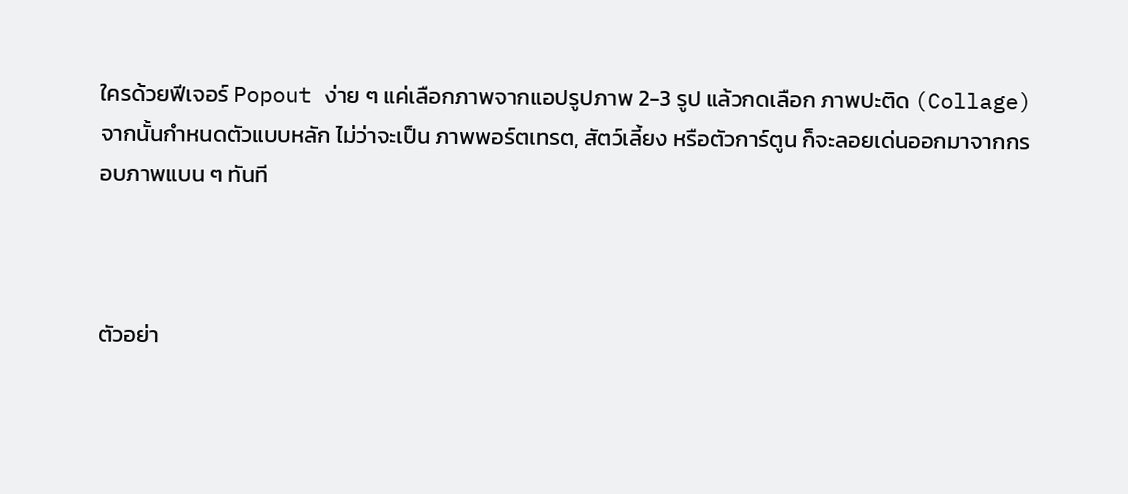ใครด้วยฟีเจอร์ Popout ง่าย ๆ แค่เลือกภาพจากแอปรูปภาพ 2-3 รูป แล้วกดเลือก ภาพปะติด (Collage) จากนั้นกำหนดตัวแบบหลัก ไม่ว่าจะเป็น ภาพพอร์ตเทรต, สัตว์เลี้ยง หรือตัวการ์ตูน ก็จะลอยเด่นออกมาจากกรอบภาพแบน ๆ ทันที



ตัวอย่า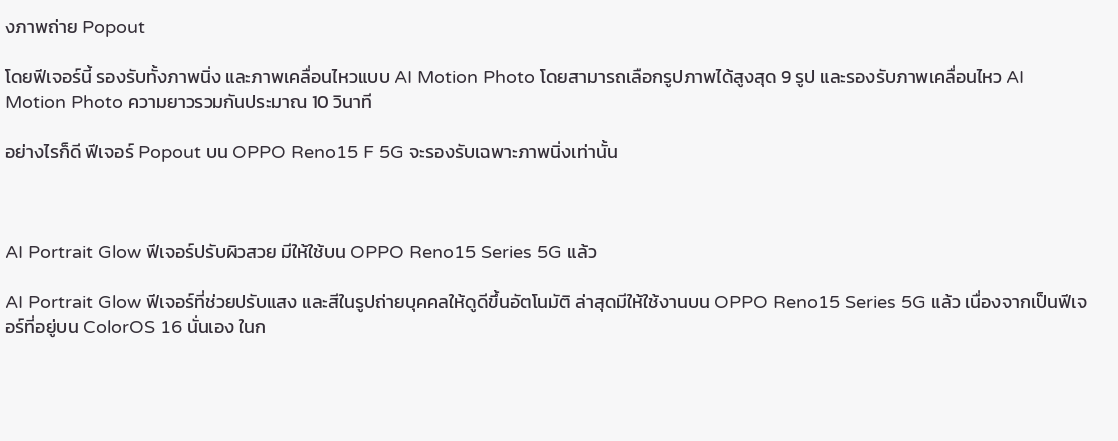งภาพถ่าย Popout

โดยฟีเจอร์นี้ รองรับทั้งภาพนิ่ง และภาพเคลื่อนไหวแบบ AI Motion Photo โดยสามารถเลือกรูปภาพได้สูงสุด 9 รูป และรองรับภาพเคลื่อนไหว AI Motion Photo ความยาวรวมกันประมาณ 10 วินาที

อย่างไรก็ดี ฟีเจอร์ Popout บน OPPO Reno15 F 5G จะรองรับเฉพาะภาพนิ่งเท่านั้น



AI Portrait Glow ฟีเจอร์ปรับผิวสวย มีให้ใช้บน OPPO Reno15 Series 5G แล้ว

AI Portrait Glow ฟีเจอร์ที่ช่วยปรับแสง และสีในรูปถ่ายบุคคลให้ดูดีขึ้นอัตโนมัติ ล่าสุดมีให้ใช้งานบน OPPO Reno15 Series 5G แล้ว เนื่องจากเป็นฟีเจอร์ที่อยู่บน ColorOS 16 นั่นเอง ในก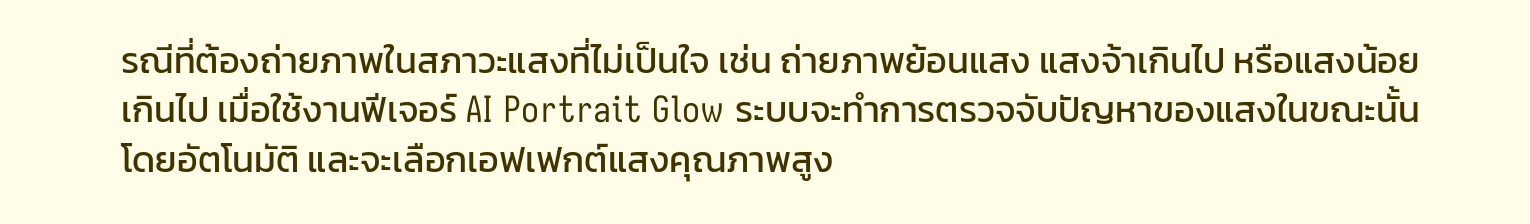รณีที่ต้องถ่ายภาพในสภาวะแสงที่ไม่เป็นใจ เช่น ถ่ายภาพย้อนแสง แสงจ้าเกินไป หรือแสงน้อยเกินไป เมื่อใช้งานฟีเจอร์ AI Portrait Glow ระบบจะทำการตรวจจับปัญหาของแสงในขณะนั้นโดยอัตโนมัติ และจะเลือกเอฟเฟกต์แสงคุณภาพสูง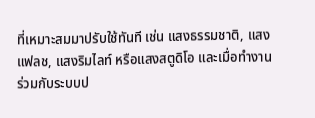ที่เหมาะสมมาปรับใช้ทันที เช่น แสงธรรมชาติ, แสงแฟลช, แสงริมไลท์ หรือแสงสตูดิโอ และเมื่อทำงานร่วมกับระบบป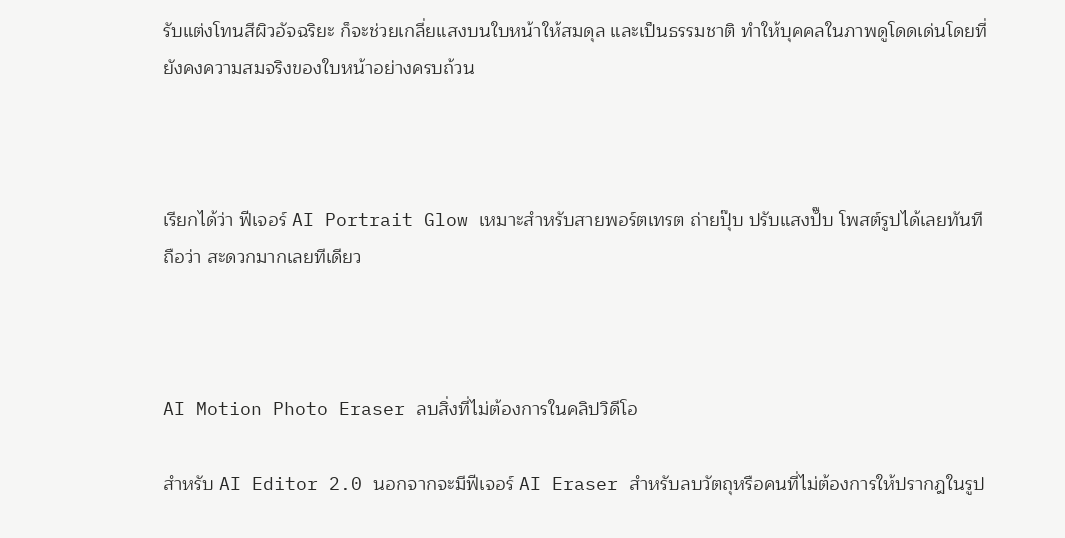รับแต่งโทนสีผิวอัจฉริยะ ก็จะช่วยเกลี่ยแสงบนใบหน้าให้สมดุล และเป็นธรรมชาติ ทำให้บุคคลในภาพดูโดดเด่นโดยที่ยังคงความสมจริงของใบหน้าอย่างครบถ้วน



เรียกได้ว่า ฟีเจอร์ AI Portrait Glow เหมาะสำหรับสายพอร์ตเทรต ถ่ายปุ๊บ ปรับแสงปั๊บ โพสต์รูปได้เลยทันที ถือว่า สะดวกมากเลยทีเดียว



AI Motion Photo Eraser ลบสิ่งที่ไม่ต้องการในคลิปวิดีโอ

สำหรับ AI Editor 2.0 นอกจากจะมีฟีเจอร์ AI Eraser สำหรับลบวัตถุหรือคนที่ไม่ต้องการให้ปรากฎในรูป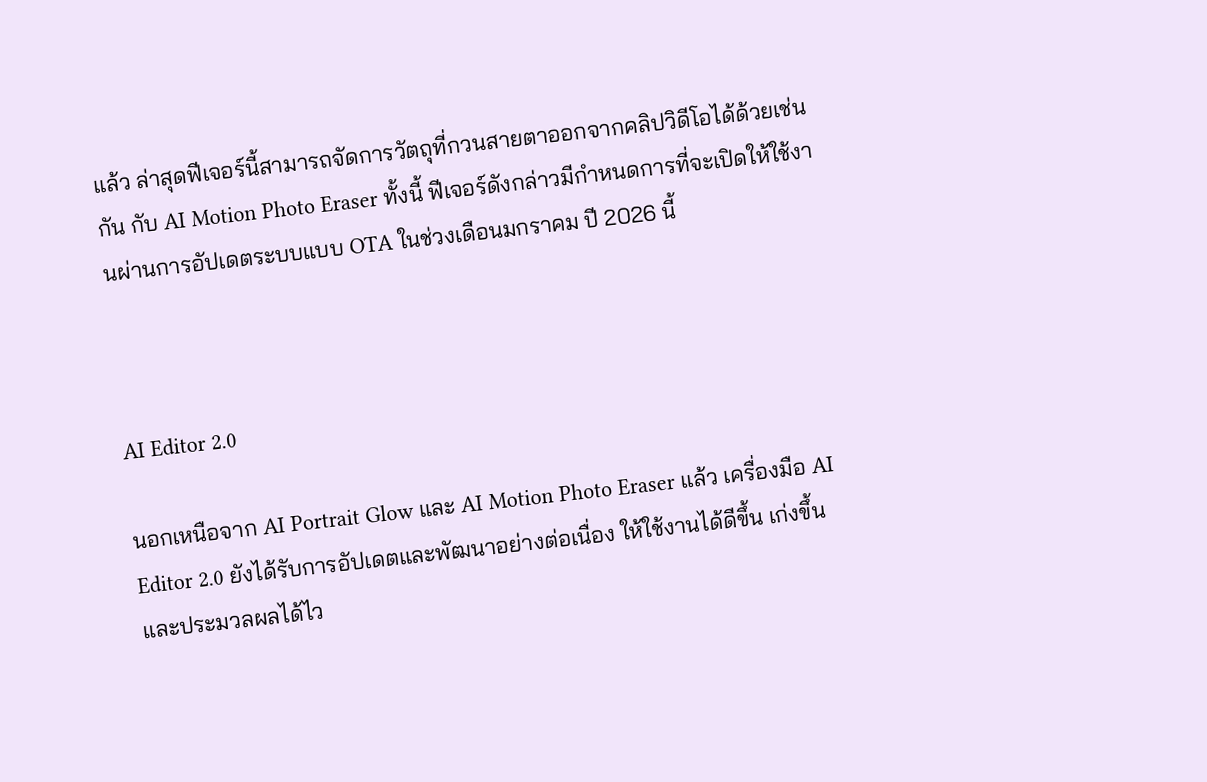แล้ว ล่าสุดฟีเจอร์นี้สามารถจัดการวัตถุที่กวนสายตาออกจากคลิปวิดีโอได้ด้วยเช่นกัน กับ AI Motion Photo Eraser ทั้งนี้ ฟีเจอร์ดังกล่าวมีกำหนดการที่จะเปิดให้ใช้งานผ่านการอัปเดตระบบแบบ OTA ในช่วงเดือนมกราคม ปี 2026 นี้



AI Editor 2.0

นอกเหนือจาก AI Portrait Glow และ AI Motion Photo Eraser แล้ว เครื่องมือ AI Editor 2.0 ยังได้รับการอัปเดตและพัฒนาอย่างต่อเนื่อง ให้ใช้งานได้ดีขึ้น เก่งขึ้น และประมวลผลได้ไว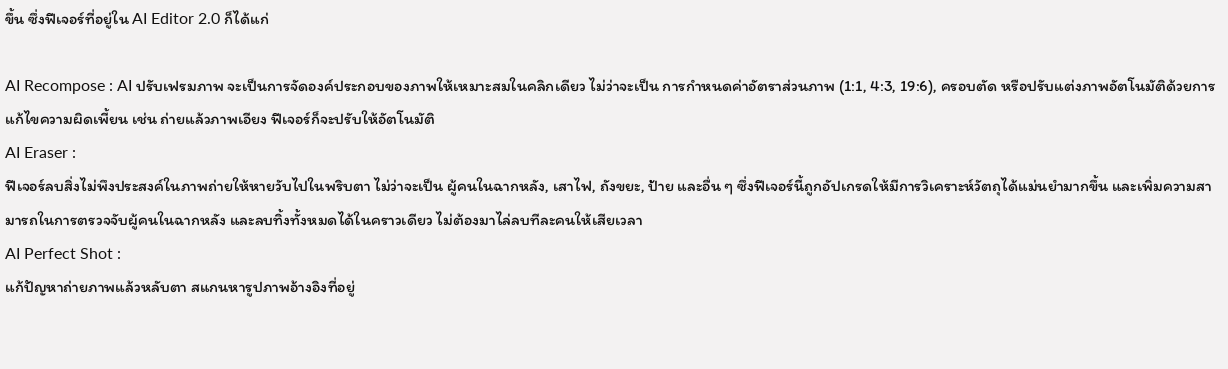ขึ้น ซึ่งฟีเจอร์ที่อยู่ใน AI Editor 2.0 ก็ได้แก่

AI Recompose : AI ปรับเฟรมภาพ จะเป็นการจัดองค์ประกอบของภาพให้เหมาะสมในคลิกเดียว ไม่ว่าจะเป็น การกำหนดค่าอัตราส่วนภาพ (1:1, 4:3, 19:6), ครอบตัด หรือปรับแต่งภาพอัตโนมัติด้วยการแก้ไขความผิดเพี้ยน เช่น ถ่ายแล้วภาพเอียง ฟีเจอร์ก็จะปรับให้อัตโนมัติ
AI Eraser :
ฟีเจอร์ลบสิ่งไม่พึงประสงค์ในภาพถ่ายให้หายวับไปในพริบตา ไม่ว่าจะเป็น ผู้คนในฉากหลัง, เสาไฟ, ถังขยะ, ป้าย และอื่น ๆ ซึ่งฟีเจอร์นี้ถูกอัปเกรดให้มีการวิเคราะห์วัตถุได้แม่นยำมากขึ้น และเพิ่มความสามารถในการตรวจจับผู้คนในฉากหลัง และลบทิ้งทั้งหมดได้ในคราวเดียว ไม่ต้องมาไล่ลบทีละคนให้เสียเวลา
AI Perfect Shot :
แก้ปัญหาถ่ายภาพแล้วหลับตา สแกนหารูปภาพอ้างอิงที่อยู่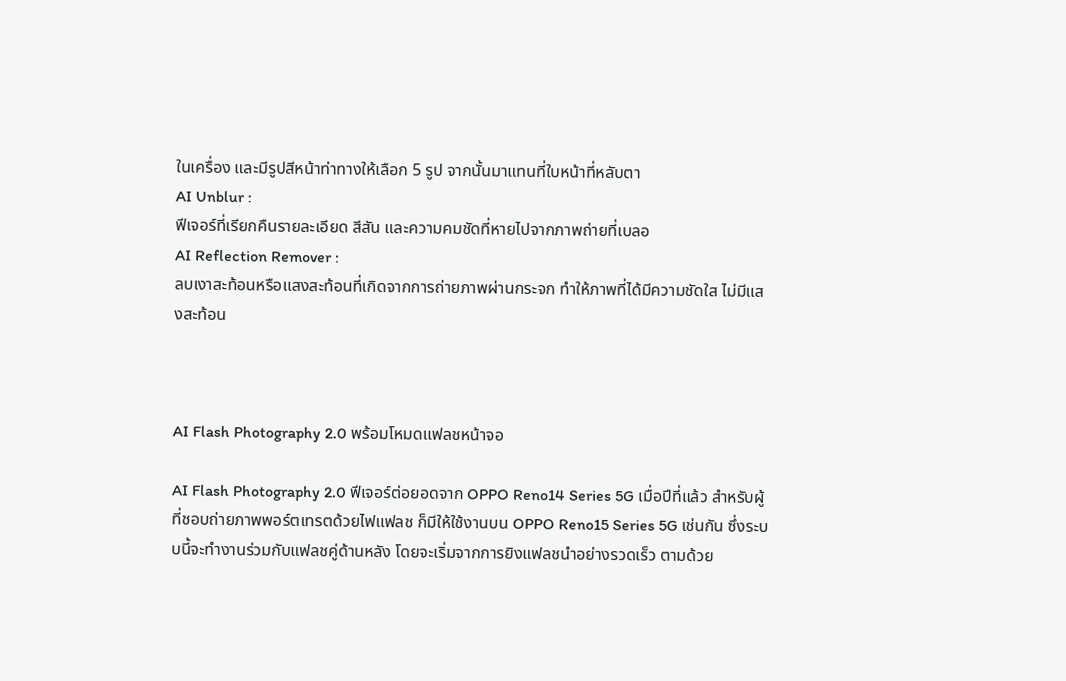ในเครื่อง และมีรูปสีหน้าท่าทางให้เลือก 5 รูป จากนั้นมาแทนที่ใบหน้าที่หลับตา
AI Unblur :
ฟีเจอร์ที่เรียกคืนรายละเอียด สีสัน และความคมชัดที่หายไปจากภาพถ่ายที่เบลอ
AI Reflection Remover :
ลบเงาสะท้อนหรือแสงสะท้อนที่เกิดจากการถ่ายภาพผ่านกระจก ทำให้ภาพที่ได้มีความชัดใส ไม่มีแสงสะท้อน



AI Flash Photography 2.0 พร้อมโหมดแฟลชหน้าจอ

AI Flash Photography 2.0 ฟีเจอร์ต่อยอดจาก OPPO Reno14 Series 5G เมื่อปีที่แล้ว สำหรับผู้ที่ชอบถ่ายภาพพอร์ตเทรตด้วยไฟแฟลช ก็มีให้ใช้งานบน OPPO Reno15 Series 5G เช่นกัน ซึ่งระบบนี้จะทำงานร่วมกับแฟลชคู่ด้านหลัง โดยจะเริ่มจากการยิงแฟลชนำอย่างรวดเร็ว ตามด้วย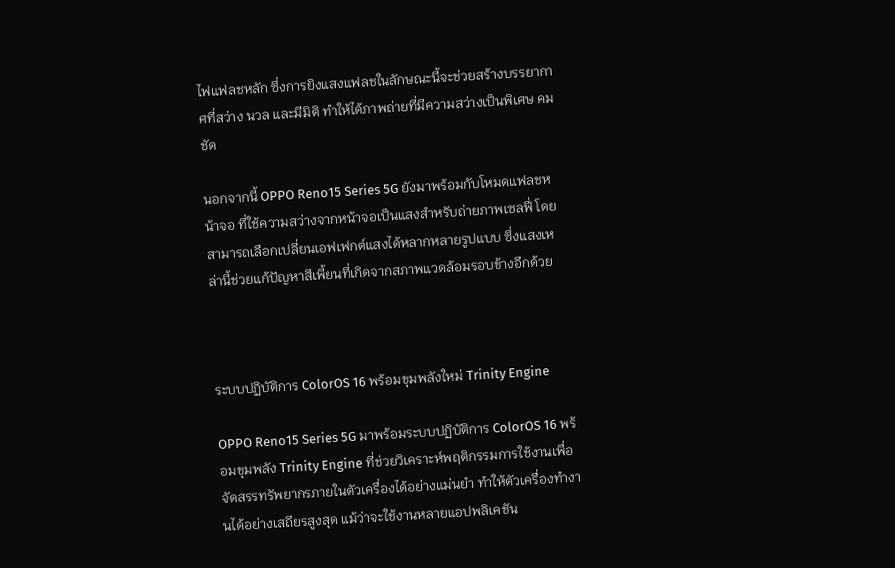ไฟแฟลชหลัก ซึ่งการยิงแสงแฟลชในลักษณะนี้จะช่วยสร้างบรรยากาศที่สว่าง นวล และมีมิติ ทำให้ได้ภาพถ่ายที่มีความสว่างเป็นพิเศษ คมชัด

นอกจากนี้ OPPO Reno15 Series 5G ยังมาพร้อมกับโหมดแฟลชหน้าจอ ที่ใช้ความสว่างจากหน้าจอเป็นแสงสำหรับถ่ายภาพเซลฟี่ โดยสามารถเลือกเปลี่ยนเอฟเฟกต์แสงได้หลากหลายรูปแบบ ซึ่งแสงเหล่านี้ช่วยแก้ปัญหาสีเพี้ยนที่เกิดจากสภาพแวดล้อมรอบข้างอีกด้วย



ระบบปฏิบัติการ ColorOS 16 พร้อมขุมพลังใหม่ Trinity Engine

OPPO Reno15 Series 5G มาพร้อมระบบปฏิบัติการ ColorOS 16 พร้อมขุมพลัง Trinity Engine ที่ช่วยวิเคราะห์พฤติกรรมการใช้งานเพื่อจัดสรรทรัพยากรภายในตัวเครื่องได้อย่างแม่นยำ ทำให้ตัวเครื่องทำงานได้อย่างเสถียรสูงสุด แม้ว่าจะใช้งานหลายแอปพลิเคชัน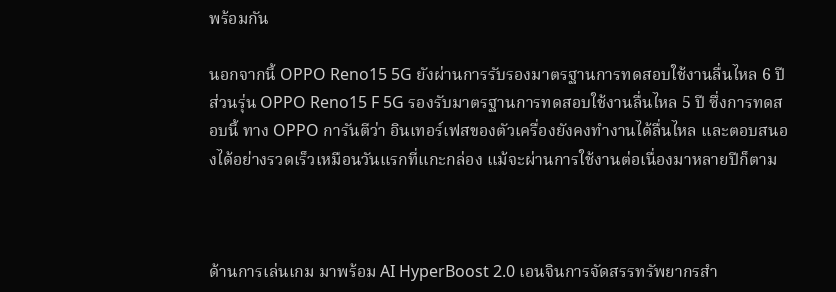พร้อมกัน

นอกจากนี้ OPPO Reno15 5G ยังผ่านการรับรองมาตรฐานการทดสอบใช้งานลื่นไหล 6 ปี ส่วนรุ่น OPPO Reno15 F 5G รองรับมาตรฐานการทดสอบใช้งานลื่นไหล 5 ปี ซึ่งการทดสอบนี้ ทาง OPPO การันตีว่า อินเทอร์เฟสของตัวเครื่องยังคงทำงานได้ลื่นไหล และตอบสนองได้อย่างรวดเร็วเหมือนวันแรกที่แกะกล่อง แม้จะผ่านการใช้งานต่อเนื่องมาหลายปีก็ตาม



ด้านการเล่นเกม มาพร้อม AI HyperBoost 2.0 เอนจินการจัดสรรทรัพยากรสำ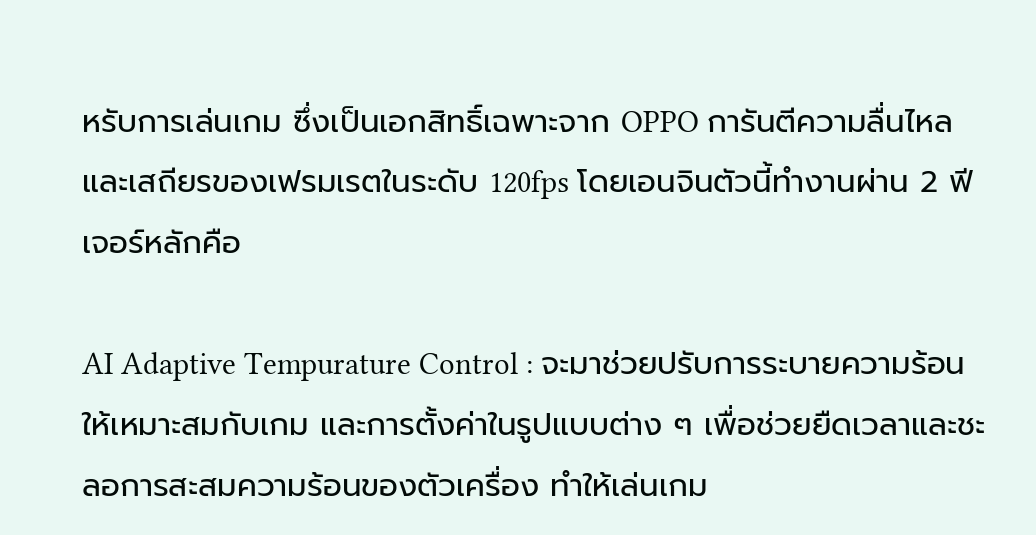หรับการเล่นเกม ซึ่งเป็นเอกสิทธิ์เฉพาะจาก OPPO การันตีความลื่นไหลและเสถียรของเฟรมเรตในระดับ 120fps โดยเอนจินตัวนี้ทำงานผ่าน 2 ฟีเจอร์หลักคือ

AI Adaptive Tempurature Control : จะมาช่วยปรับการระบายความร้อนให้เหมาะสมกับเกม และการตั้งค่าในรูปแบบต่าง ๆ เพื่อช่วยยืดเวลาและชะลอการสะสมความร้อนของตัวเครื่อง ทำให้เล่นเกม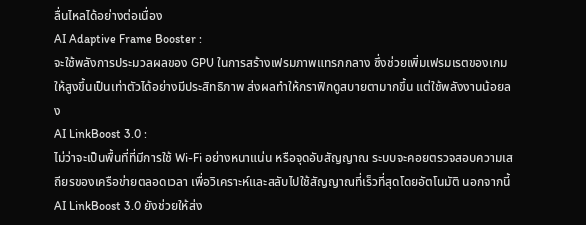ลื่นไหลได้อย่างต่อเนื่อง
AI Adaptive Frame Booster :
จะใช้พลังการประมวลผลของ GPU ในการสร้างเฟรมภาพแทรกกลาง ซึ่งช่วยเพิ่มเฟรมเรตของเกมให้สูงขึ้นเป็นเท่าตัวได้อย่างมีประสิทธิภาพ ส่งผลทำให้กราฟิกดูสบายตามากขึ้น แต่ใช้พลังงานน้อยลง
AI LinkBoost 3.0 :
ไม่ว่าจะเป็นพื้นที่ที่มีการใช้ Wi-Fi อย่างหนาแน่น หรือจุดอับสัญญาณ ระบบจะคอยตรวจสอบความเสถียรของเครือข่ายตลอดเวลา เพื่อวิเคราะห์และสลับไปใช้สัญญาณที่เร็วที่สุดโดยอัตโนมัติ นอกจากนี้ AI LinkBoost 3.0 ยังช่วยให้ส่ง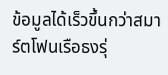ข้อมูลได้เร็วขึ้นกว่าสมาร์ตโฟนเรือธงรุ่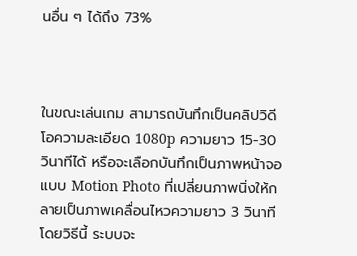นอื่น ๆ ได้ถึง 73%



ในขณะเล่นเกม สามารถบันทึกเป็นคลิปวิดีโอความละเอียด 1080p ความยาว 15-30 วินาทีได้ หรือจะเลือกบันทึกเป็นภาพหน้าจอแบบ Motion Photo ที่เปลี่ยนภาพนิ่งให้กลายเป็นภาพเคลื่อนไหวความยาว 3 วินาที โดยวิธีนี้ ระบบจะ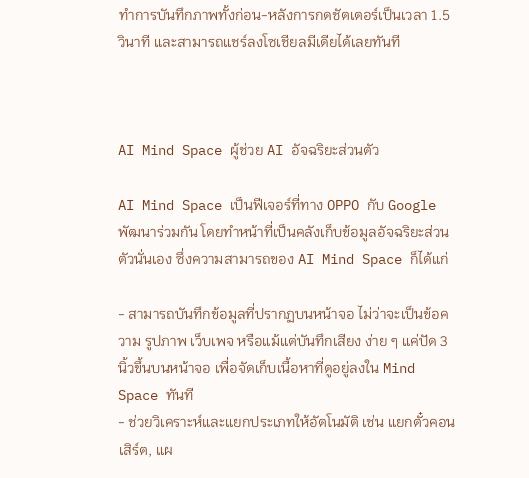ทำการบันทึกภาพทั้งก่อน-หลังการกดชัตเตอร์เป็นเวลา 1.5 วินาที และสามารถแชร์ลงโซเชียลมีเดียได้เลยทันที



AI Mind Space ผู้ช่วย AI อัจฉริยะส่วนตัว

AI Mind Space เป็นฟีเจอร์ที่ทาง OPPO กับ Google พัฒนาร่วมกัน โดยทำหน้าที่เป็นคลังเก็บข้อมูลอัจฉริยะส่วนตัวนั่นเอง ซึ่งความสามารถของ AI Mind Space ก็ได้แก่

- สามารถบันทึกข้อมูลที่ปรากฏบนหน้าจอ ไม่ว่าจะเป็นข้อความ รูปภาพ เว็บเพจ หรือแม้แต่บันทึกเสียง ง่าย ๆ แค่ปัด 3 นิ้วขึ้นบนหน้าจอ เพื่อจัดเก็บเนื้อหาที่ดูอยู่ลงใน Mind Space ทันที
- ช่วยวิเคราะห์และแยกประเภทให้อัตโนมัติ เช่น แยกตั๋วคอนเสิร์ต, แผ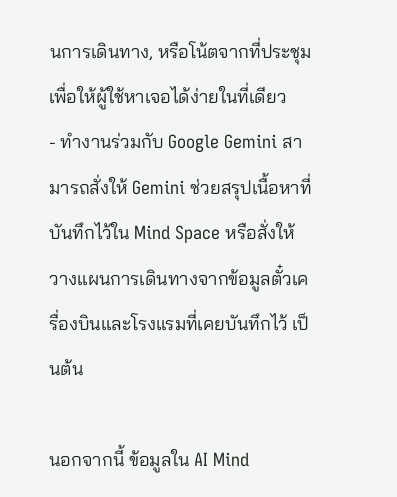นการเดินทาง, หรือโน้ตจากที่ประชุม เพื่อให้ผู้ใช้หาเจอได้ง่ายในที่เดียว
- ทำงานร่วมกับ Google Gemini สามารถสั่งให้ Gemini ช่วยสรุปเนื้อหาที่บันทึกไว้ใน Mind Space หรือสั่งให้วางแผนการเดินทางจากข้อมูลตั๋วเครื่องบินและโรงแรมที่เคยบันทึกไว้ เป็นต้น

นอกจากนี้ ข้อมูลใน AI Mind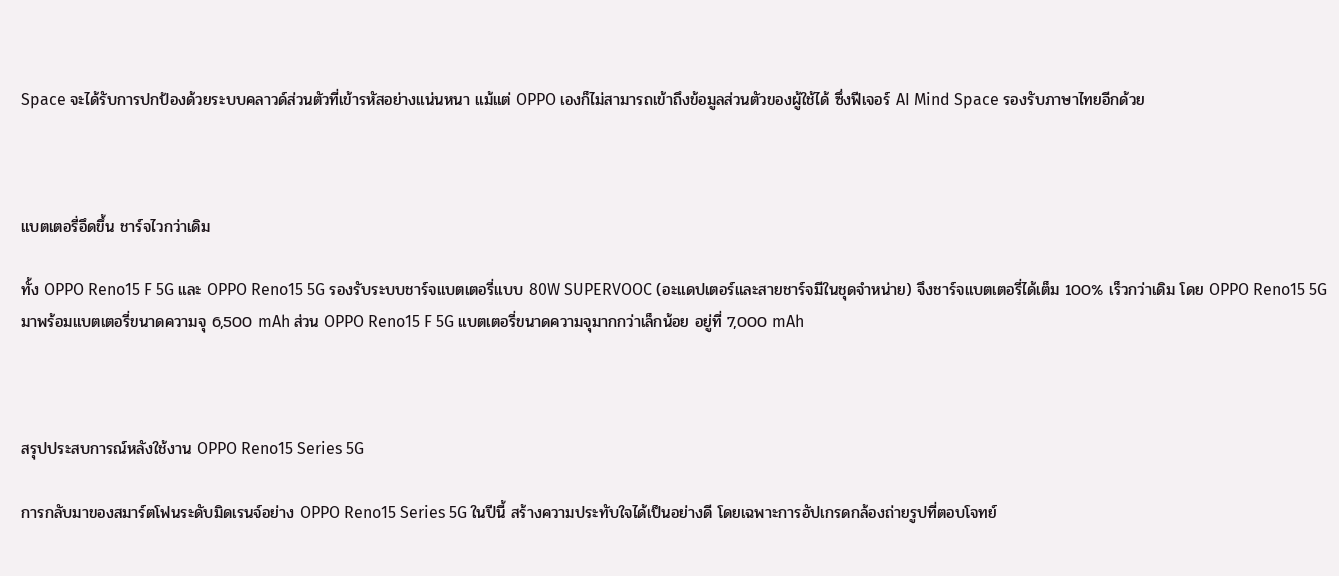Space จะได้รับการปกป้องด้วยระบบคลาวด์ส่วนตัวที่เข้ารหัสอย่างแน่นหนา แม้แต่ OPPO เองก็ไม่สามารถเข้าถึงข้อมูลส่วนตัวของผู้ใช้ได้ ซึ่งฟีเจอร์ AI Mind Space รองรับภาษาไทยอีกด้วย



แบตเตอรี่อึดขึ้น ชาร์จไวกว่าเดิม

ทั้ง OPPO Reno15 F 5G และ OPPO Reno15 5G รองรับระบบชาร์จแบตเตอรี่แบบ 80W SUPERVOOC (อะแดปเตอร์และสายชาร์จมีในชุดจำหน่าย) จึงชาร์จแบตเตอรี่ได้เต็ม 100% เร็วกว่าเดิม โดย OPPO Reno15 5G มาพร้อมแบตเตอรี่ขนาดความจุ 6,500 mAh ส่วน OPPO Reno15 F 5G แบตเตอรี่ขนาดความจุมากกว่าเล็กน้อย อยู่ที่ 7,000 mAh



สรุปประสบการณ์หลังใช้งาน OPPO Reno15 Series 5G

การกลับมาของสมาร์ตโฟนระดับมิดเรนจ์อย่าง OPPO Reno15 Series 5G ในปีนี้ สร้างความประทับใจได้เป็นอย่างดี โดยเฉพาะการอัปเกรดกล้องถ่ายรูปที่ตอบโจทย์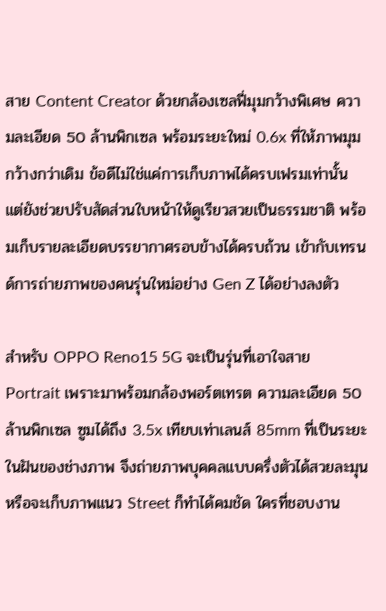สาย Content Creator ด้วยกล้องเซลฟี่มุมกว้างพิเศษ ความละเอียด 50 ล้านพิกเซล พร้อมระยะใหม่ 0.6x ที่ให้ภาพมุมกว้างกว่าเดิม ข้อดีไม่ใช่แค่การเก็บภาพได้ครบเฟรมเท่านั้น แต่ยังช่วยปรับสัดส่วนใบหน้าให้ดูเรียวสวยเป็นธรรมชาติ พร้อมเก็บรายละเอียดบรรยากาศรอบข้างได้ครบถ้วน เข้ากับเทรนด์การถ่ายภาพของคนรุ่นใหม่อย่าง Gen Z ได้อย่างลงตัว

สำหรับ OPPO Reno15 5G จะเป็นรุ่นที่เอาใจสาย Portrait เพราะมาพร้อมกล้องพอร์ตเทรต ความละเอียด 50 ล้านพิกเซล ซูมได้ถึง 3.5x เทียบเท่าเลนส์ 85mm ที่เป็นระยะในฝันของช่างภาพ จึงถ่ายภาพบุคคลแบบครึ่งตัวได้สวยละมุน หรือจะเก็บภาพแนว Street ก็ทำได้คมชัด ใครที่ชอบงาน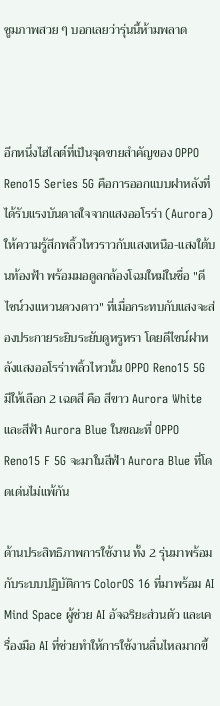ซูมภาพสวย ๆ บอกเลยว่ารุ่นนี้ห้ามพลาด



อีกหนึ่งไฮไลต์ที่เป็นจุดขายสำคัญของ OPPO Reno15 Series 5G คือการออกแบบฝาหลังที่ได้รับแรงบันดาลใจจากแสงออโรร่า (Aurora) ให้ความรู้สึกพลิ้วไหวราวกับแสงเหนือ-แสงใต้บนท้องฟ้า พร้อมมอดูลกล้องโฉมใหม่ในชื่อ "ดีไซน์วงแหวนดวงดาว" ที่เมื่อกระทบกับแสงจะส่องประกายระยิบระยับดูหรูหรา โดยดีไซน์ฝาหลังแสงออโรร่าพลิ้วไหวนั้น OPPO Reno15 5G มีให้เลือก 2 เฉดสี คือ สีขาว Aurora White และสีฟ้า Aurora Blue ในขณะที่ OPPO Reno15 F 5G จะมาในสีฟ้า Aurora Blue ที่โดดเด่นไม่แพ้กัน

ด้านประสิทธิภาพการใช้งาน ทั้ง 2 รุ่นมาพร้อมกับระบบปฏิบัติการ ColorOS 16 ที่มาพร้อม AI Mind Space ผู้ช่วย AI อัจฉริยะส่วนตัว และเครื่องมือ AI ที่ช่วยทำให้การใช้งานลื่นไหลมากขึ้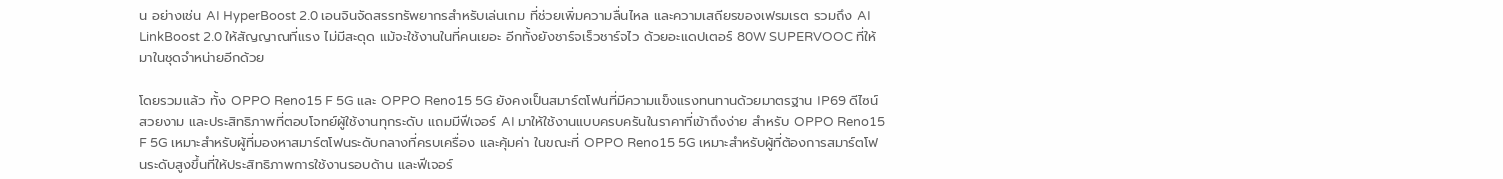น อย่างเช่น AI HyperBoost 2.0 เอนจินจัดสรรทรัพยากรสำหรับเล่นเกม ที่ช่วยเพิ่มความลื่นไหล และความเสถียรของเฟรมเรต รวมถึง AI LinkBoost 2.0 ให้สัญญาณที่แรง ไม่มีสะดุด แม้จะใช้งานในที่คนเยอะ อีกทั้งยังชาร์จเร็วชาร์จไว ด้วยอะแดปเตอร์ 80W SUPERVOOC ที่ให้มาในชุดจำหน่ายอีกด้วย

โดยรวมแล้ว ทั้ง OPPO Reno15 F 5G และ OPPO Reno15 5G ยังคงเป็นสมาร์ตโฟนที่มีความแข็งแรงทนทานด้วยมาตรฐาน IP69 ดีไซน์สวยงาม และประสิทธิภาพที่ตอบโจทย์ผู้ใช้งานทุกระดับ แถมมีฟีเจอร์ AI มาให้ใช้งานแบบครบครันในราคาที่เข้าถึงง่าย สำหรับ OPPO Reno15 F 5G เหมาะสำหรับผู้ที่มองหาสมาร์ตโฟนระดับกลางที่ครบเครื่อง และคุ้มค่า ในขณะที่ OPPO Reno15 5G เหมาะสำหรับผู้ที่ต้องการสมาร์ตโฟนระดับสูงขึ้นที่ให้ประสิทธิภาพการใช้งานรอบด้าน และฟีเจอร์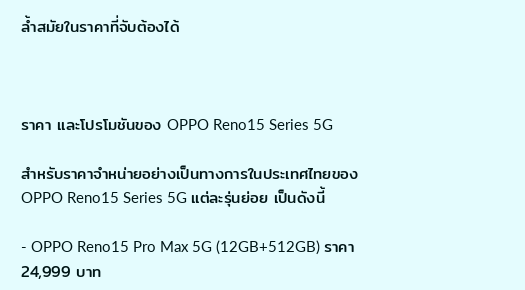ล้ำสมัยในราคาที่จับต้องได้



ราคา และโปรโมชันของ OPPO Reno15 Series 5G

สำหรับราคาจำหน่ายอย่างเป็นทางการในประเทศไทยของ OPPO Reno15 Series 5G แต่ละรุ่นย่อย เป็นดังนี้

- OPPO Reno15 Pro Max 5G (12GB+512GB) ราคา 24,999 บาท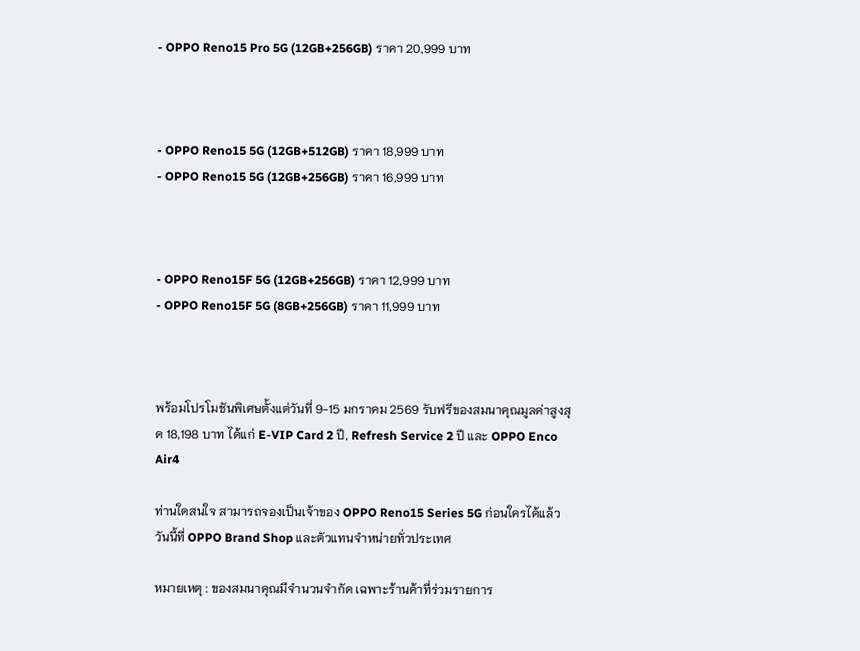- OPPO Reno15 Pro 5G (12GB+256GB) ราคา 20,999 บาท



- OPPO Reno15 5G (12GB+512GB) ราคา 18,999 บาท
- OPPO Reno15 5G (12GB+256GB) ราคา 16,999 บาท



- OPPO Reno15F 5G (12GB+256GB) ราคา 12,999 บาท
- OPPO Reno15F 5G (8GB+256GB) ราคา 11,999 บาท



พร้อมโปรโมชันพิเศษตั้งแต่วันที่ 9-15 มกราคม 2569 รับฟรีของสมนาคุณมูลค่าสูงสุด 18,198 บาท ได้แก่ E-VIP Card 2 ปี, Refresh Service 2 ปี และ OPPO Enco Air4

ท่านใดสนใจ สามารถจองเป็นเจ้าของ OPPO Reno15 Series 5G ก่อนใครได้แล้ววันนี้ที่ OPPO Brand Shop และตัวแทนจำหน่ายทั่วประเทศ

หมายเหตุ : ของสมนาคุณมีจํานวนจํากัด เฉพาะร้านค้าที่ร่วมรายการ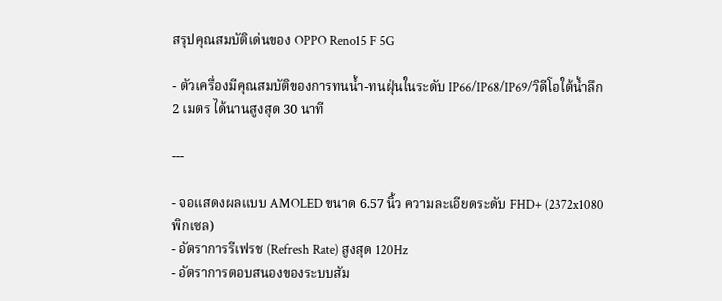สรุปคุณสมบัติเด่นของ OPPO Reno15 F 5G

- ตัวเครื่องมีคุณสมบัติของการทนน้ำ-ทนฝุ่นในระดับ IP66/IP68/IP69/วิดีโอใต้น้ำลึก 2 เมตร ได้นานสูงสุด 30 นาที

---

- จอแสดงผลแบบ AMOLED ขนาด 6.57 นิ้ว ความละเอียดระดับ FHD+ (2372x1080 พิกเซล)
- อัตราการรีเฟรช (Refresh Rate) สูงสุด 120Hz
- อัตราการตอบสนองของระบบสัม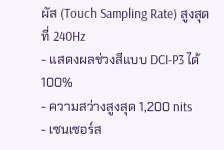ผัส (Touch Sampling Rate) สูงสุดที่ 240Hz
- แสดงผลช่วงสีแบบ DCI-P3 ได้ 100%
- ความสว่างสูงสุด 1,200 nits
- เซนเซอร์ส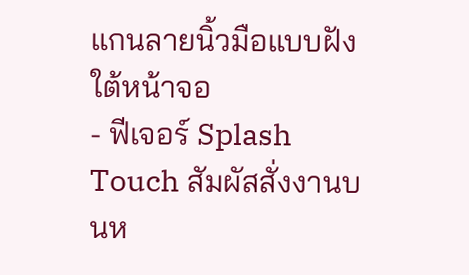แกนลายนิ้วมือแบบฝังใต้หน้าจอ
- ฟีเจอร์ Splash Touch สัมผัสสั่งงานบนห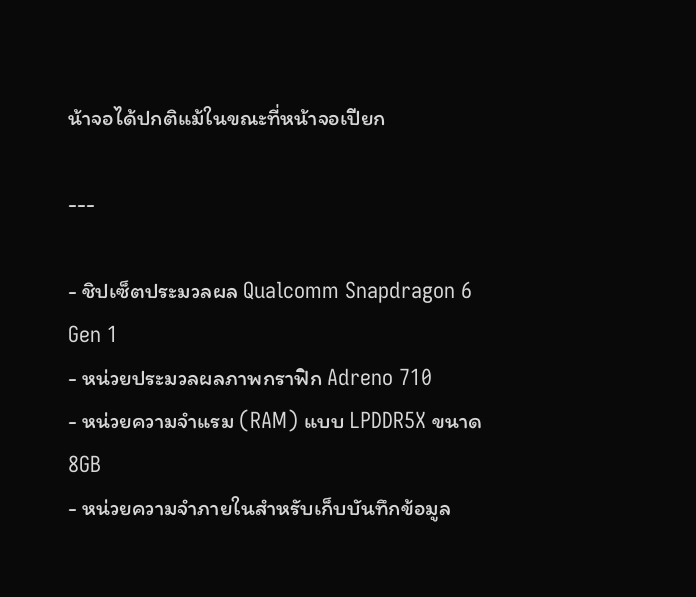น้าจอได้ปกติแม้ในขณะที่หน้าจอเปียก

---

- ชิปเซ็ตประมวลผล Qualcomm Snapdragon 6 Gen 1
- หน่วยประมวลผลภาพกราฟิก Adreno 710
- หน่วยความจำแรม (RAM) แบบ LPDDR5X ขนาด 8GB
- หน่วยความจำภายในสำหรับเก็บบันทึกข้อมูล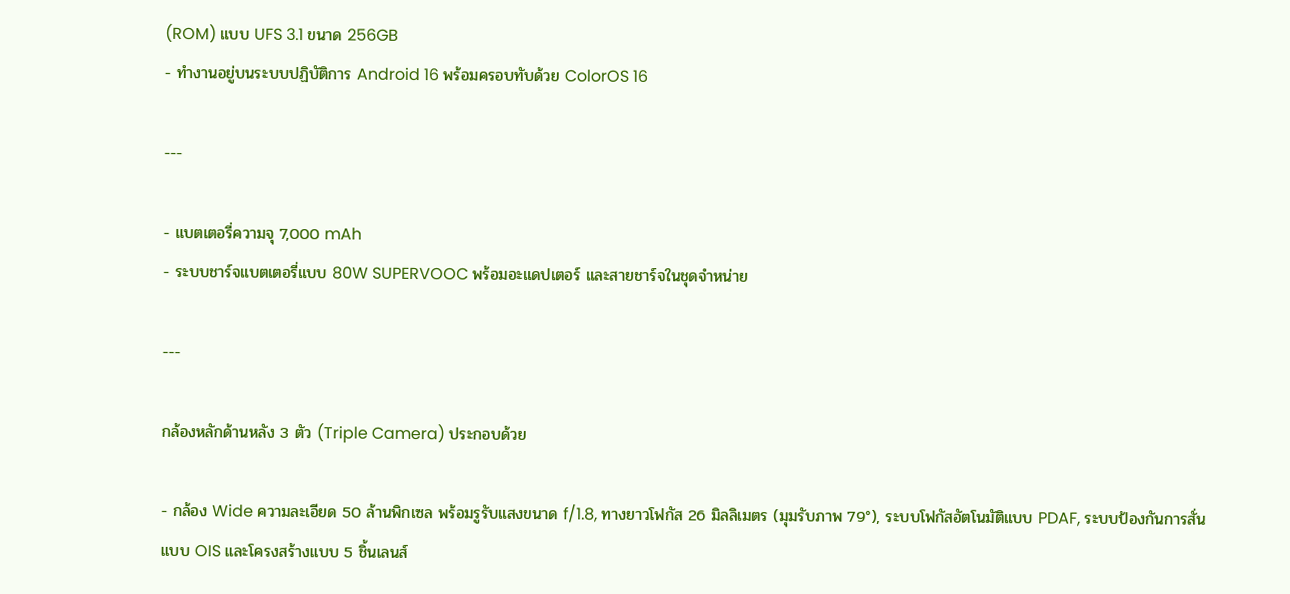(ROM) แบบ UFS 3.1 ขนาด 256GB
- ทำงานอยู่บนระบบปฏิบัติการ Android 16 พร้อมครอบทับด้วย ColorOS 16

---

- แบตเตอรี่ความจุ 7,000 mAh
- ระบบชาร์จแบตเตอรี่แบบ 80W SUPERVOOC พร้อมอะแดปเตอร์ และสายชาร์จในชุดจำหน่าย

---

กล้องหลักด้านหลัง 3 ตัว (Triple Camera) ประกอบด้วย

- กล้อง Wide ความละเอียด 50 ล้านพิกเซล พร้อมรูรับแสงขนาด f/1.8, ทางยาวโฟกัส 26 มิลลิเมตร (มุมรับภาพ 79°), ระบบโฟกัสอัตโนมัติแบบ PDAF, ระบบป้องกันการสั่นแบบ OIS และโครงสร้างแบบ 5 ชิ้นเลนส์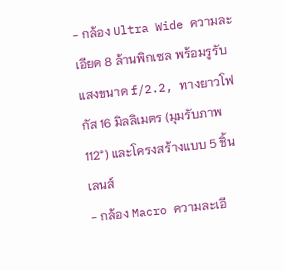- กล้อง Ultra Wide ความละเอียด 8 ล้านพิกเซล พร้อมรูรับแสงขนาด f/2.2, ทางยาวโฟกัส 16 มิลลิเมตร (มุมรับภาพ 112°) และโครงสร้างแบบ 5 ชิ้นเลนส์
- กล้อง Macro ความละเอี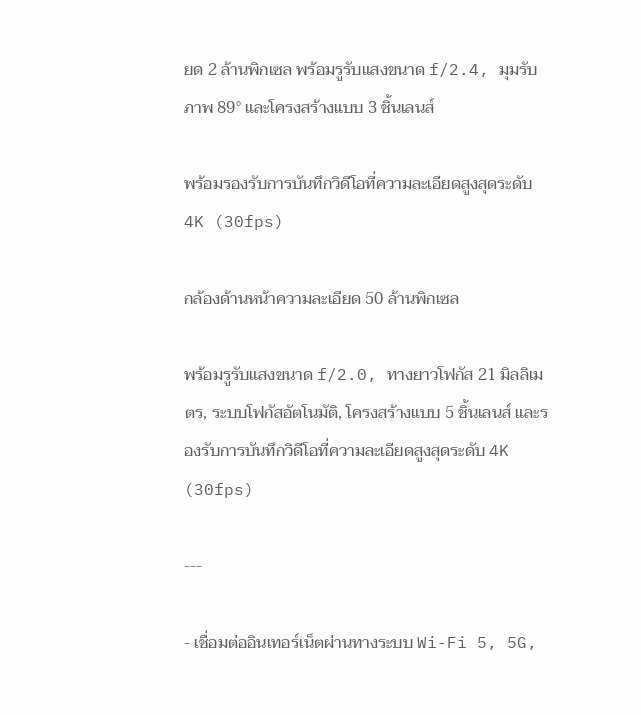ยด 2 ล้านพิกเซล พร้อมรูรับแสงขนาด f/2.4, มุมรับภาพ 89° และโครงสร้างแบบ 3 ชิ้นเลนส์

พร้อมรองรับการบันทึกวิดีโอที่ความละเอียดสูงสุดระดับ 4K (30fps)

กล้องด้านหน้าความละเอียด 50 ล้านพิกเซล

พร้อมรูรับแสงขนาด f/2.0, ทางยาวโฟกัส 21 มิลลิเมตร, ระบบโฟกัสอัตโนมัติ, โครงสร้างแบบ 5 ชิ้นเลนส์ และรองรับการบันทึกวิดีโอที่ความละเอียดสูงสุดระดับ 4K (30fps)

---

- เชื่อมต่ออินเทอร์เน็ตผ่านทางระบบ Wi-Fi 5, 5G,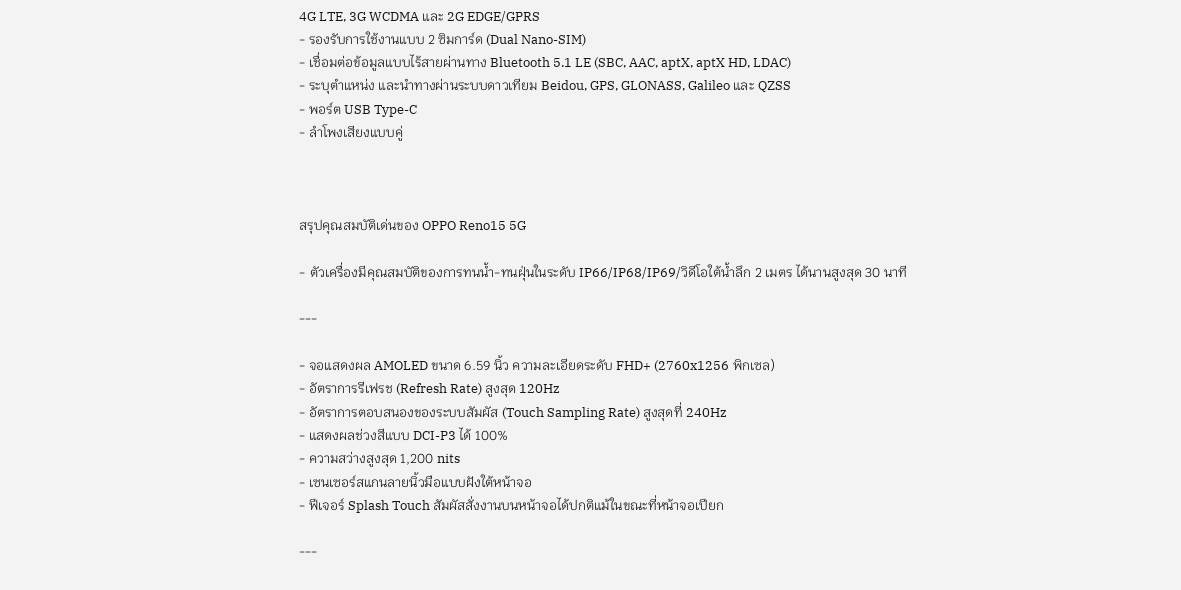4G LTE, 3G WCDMA และ 2G EDGE/GPRS
- รองรับการใช้งานแบบ 2 ซิมการ์ด (Dual Nano-SIM)
- เชื่อมต่อข้อมูลแบบไร้สายผ่านทาง Bluetooth 5.1 LE (SBC, AAC, aptX, aptX HD, LDAC)
- ระบุตำแหน่ง และนำทางผ่านระบบดาวเทียม Beidou, GPS, GLONASS, Galileo และ QZSS
- พอร์ต USB Type-C
- ลำโพงเสียงแบบคู่



สรุปคุณสมบัติเด่นของ OPPO Reno15 5G

- ตัวเครื่องมีคุณสมบัติของการทนน้ำ-ทนฝุ่นในระดับ IP66/IP68/IP69/วิดีโอใต้น้ำลึก 2 เมตร ได้นานสูงสุด 30 นาที

---

- จอแสดงผล AMOLED ขนาด 6.59 นิ้ว ความละเอียดระดับ FHD+ (2760x1256 พิกเซล)
- อัตราการรีเฟรช (Refresh Rate) สูงสุด 120Hz
- อัตราการตอบสนองของระบบสัมผัส (Touch Sampling Rate) สูงสุดที่ 240Hz
- แสดงผลช่วงสีแบบ DCI-P3 ได้ 100%
- ความสว่างสูงสุด 1,200 nits
- เซนเซอร์สแกนลายนิ้วมือแบบฝังใต้หน้าจอ
- ฟีเจอร์ Splash Touch สัมผัสสั่งงานบนหน้าจอได้ปกติแม้ในขณะที่หน้าจอเปียก

---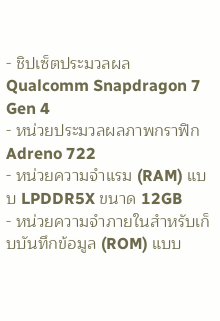- ชิปเซ็ตประมวลผล Qualcomm Snapdragon 7 Gen 4
- หน่วยประมวลผลภาพกราฟิก Adreno 722
- หน่วยความจำแรม (RAM) แบบ LPDDR5X ขนาด 12GB
- หน่วยความจำภายในสำหรับเก็บบันทึกข้อมูล (ROM) แบบ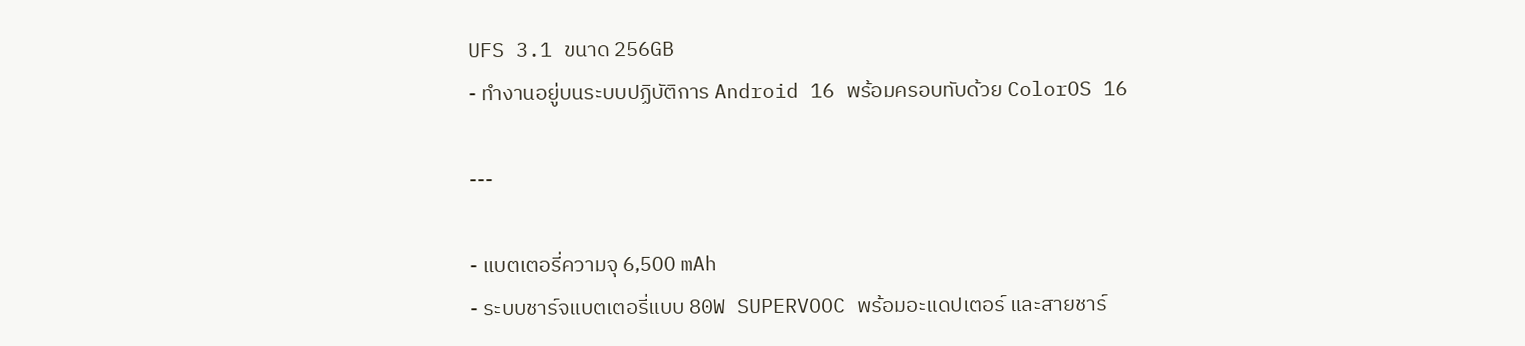UFS 3.1 ขนาด 256GB
- ทำงานอยู่บนระบบปฏิบัติการ Android 16 พร้อมครอบทับด้วย ColorOS 16

---

- แบตเตอรี่ความจุ 6,500 mAh
- ระบบชาร์จแบตเตอรี่แบบ 80W SUPERVOOC พร้อมอะแดปเตอร์ และสายชาร์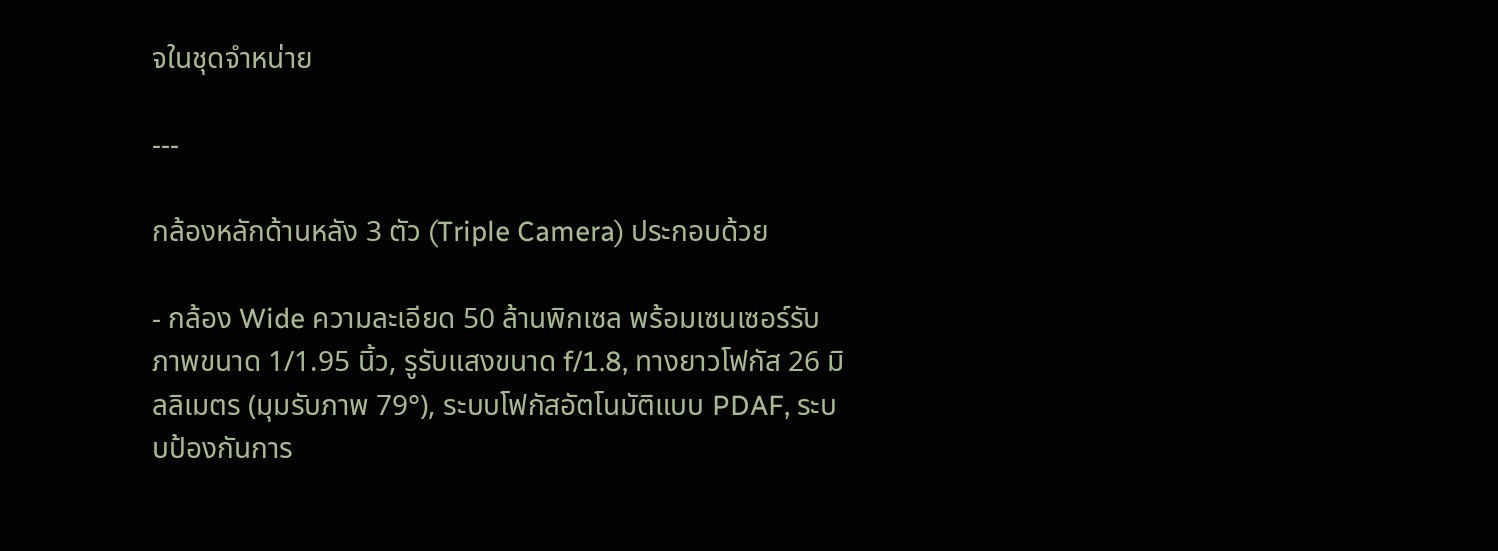จในชุดจำหน่าย

---

กล้องหลักด้านหลัง 3 ตัว (Triple Camera) ประกอบด้วย

- กล้อง Wide ความละเอียด 50 ล้านพิกเซล พร้อมเซนเซอร์รับภาพขนาด 1/1.95 นิ้ว, รูรับแสงขนาด f/1.8, ทางยาวโฟกัส 26 มิลลิเมตร (มุมรับภาพ 79°), ระบบโฟกัสอัตโนมัติแบบ PDAF, ระบบป้องกันการ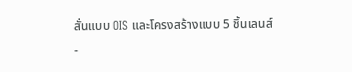สั่นแบบ OIS และโครงสร้างแบบ 5 ชิ้นเลนส์
-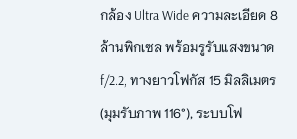กล้อง Ultra Wide ความละเอียด 8 ล้านพิกเซล พร้อมรูรับแสงขนาด f/2.2, ทางยาวโฟกัส 15 มิลลิเมตร (มุมรับภาพ 116°), ระบบโฟ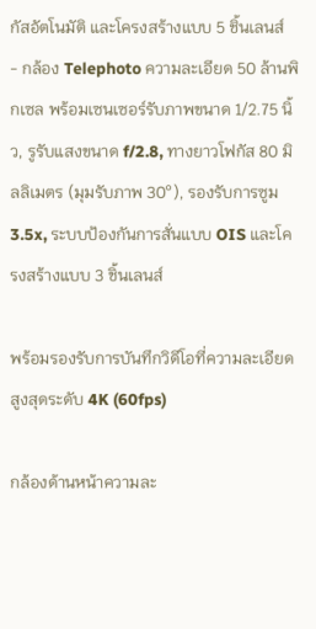กัสอัตโนมัติ และโครงสร้างแบบ 5 ชิ้นเลนส์
- กล้อง Telephoto ความละเอียด 50 ล้านพิกเซล พร้อมเซนเซอร์รับภาพขนาด 1/2.75 นิ้ว, รูรับแสงขนาด f/2.8, ทางยาวโฟกัส 80 มิลลิเมตร (มุมรับภาพ 30°), รองรับการซูม 3.5x, ระบบป้องกันการสั่นแบบ OIS และโครงสร้างแบบ 3 ชิ้นเลนส์

พร้อมรองรับการบันทึกวิดีโอที่ความละเอียดสูงสุดระดับ 4K (60fps)

กล้องด้านหน้าความละ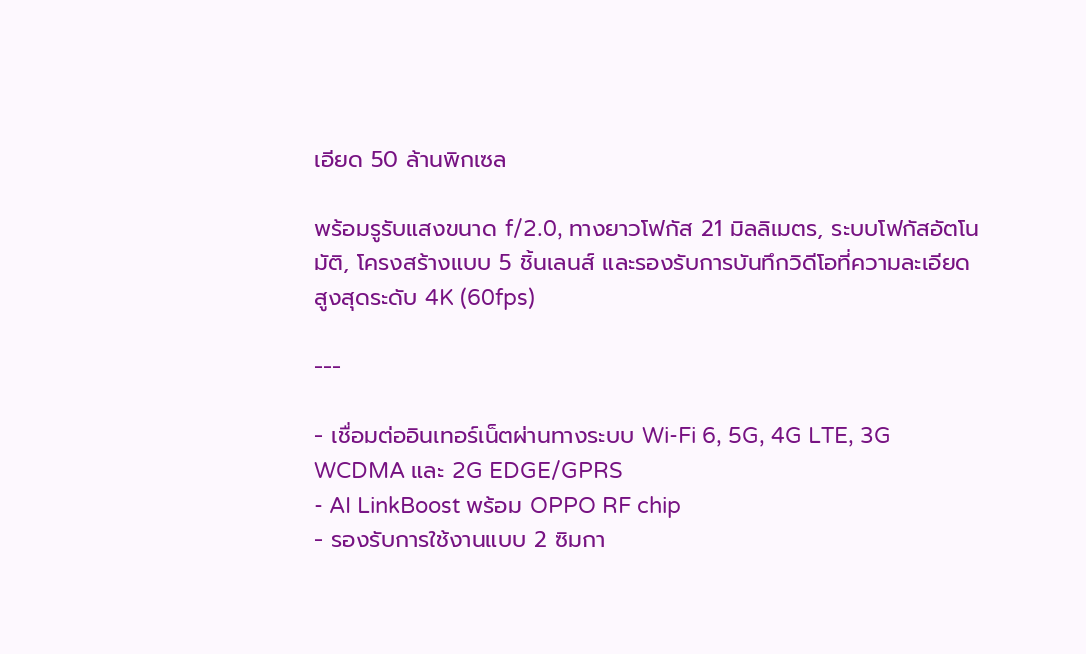เอียด 50 ล้านพิกเซล

พร้อมรูรับแสงขนาด f/2.0, ทางยาวโฟกัส 21 มิลลิเมตร, ระบบโฟกัสอัตโนมัติ, โครงสร้างแบบ 5 ชิ้นเลนส์ และรองรับการบันทึกวิดีโอที่ความละเอียดสูงสุดระดับ 4K (60fps)

---

- เชื่อมต่ออินเทอร์เน็ตผ่านทางระบบ Wi-Fi 6, 5G, 4G LTE, 3G WCDMA และ 2G EDGE/GPRS
- AI LinkBoost พร้อม OPPO RF chip
- รองรับการใช้งานแบบ 2 ซิมกา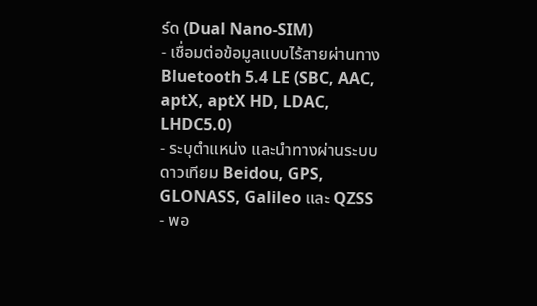ร์ด (Dual Nano-SIM)
- เชื่อมต่อข้อมูลแบบไร้สายผ่านทาง Bluetooth 5.4 LE (SBC, AAC, aptX, aptX HD, LDAC, LHDC5.0)
- ระบุตำแหน่ง และนำทางผ่านระบบดาวเทียม Beidou, GPS, GLONASS, Galileo และ QZSS
- พอ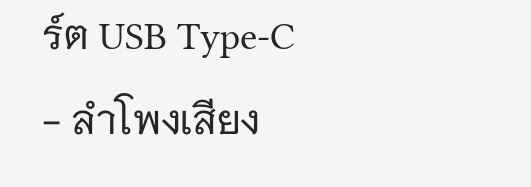ร์ต USB Type-C
- ลำโพงเสียง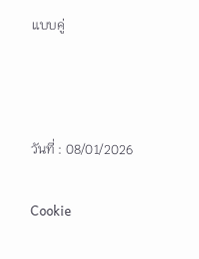แบบคู่



วันที่ : 08/01/2026

Cookie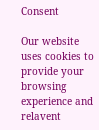Consent

Our website uses cookies to provide your browsing experience and relavent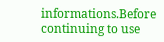informations.Before continuing to use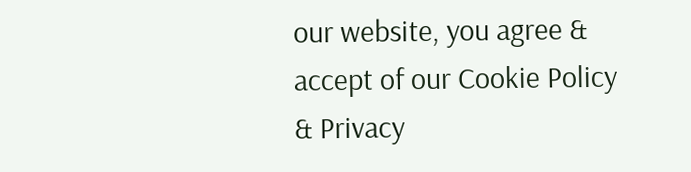our website, you agree & accept of our Cookie Policy & Privacy